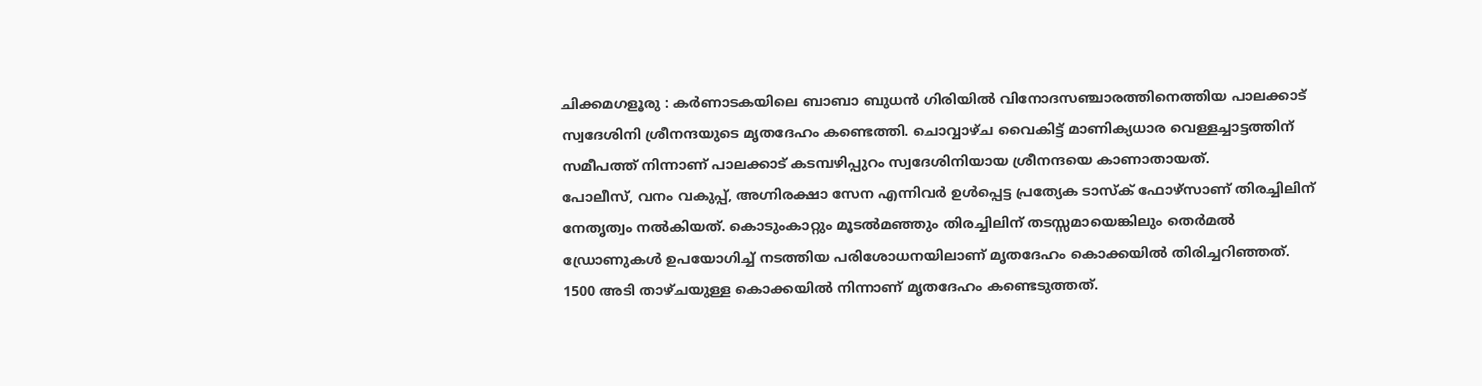ചിക്കമഗളൂരു : കർണാടകയിലെ ബാബാ ബുധൻ ഗിരിയിൽ വിനോദസഞ്ചാരത്തിനെത്തിയ പാലക്കാട് സ്വദേശിനി ശ്രീനന്ദയുടെ മൃതദേഹം കണ്ടെത്തി. ചൊവ്വാഴ്ച വൈകിട്ട് മാണിക്യധാര വെള്ളച്ചാട്ടത്തിന് സമീപത്ത് നിന്നാണ് പാലക്കാട് കടമ്പഴിപ്പുറം സ്വദേശിനിയായ ശ്രീനന്ദയെ കാണാതായത്.
പോലീസ്, വനം വകുപ്പ്, അഗ്നിരക്ഷാ സേന എന്നിവർ ഉൾപ്പെട്ട പ്രത്യേക ടാസ്ക് ഫോഴ്സാണ് തിരച്ചിലിന് നേതൃത്വം നൽകിയത്. കൊടുംകാറ്റും മൂടൽമഞ്ഞും തിരച്ചിലിന് തടസ്സമായെങ്കിലും തെർമൽ ഡ്രോണുകൾ ഉപയോഗിച്ച് നടത്തിയ പരിശോധനയിലാണ് മൃതദേഹം കൊക്കയിൽ തിരിച്ചറിഞ്ഞത്.
1500 അടി താഴ്ചയുള്ള കൊക്കയിൽ നിന്നാണ് മൃതദേഹം കണ്ടെടുത്തത്.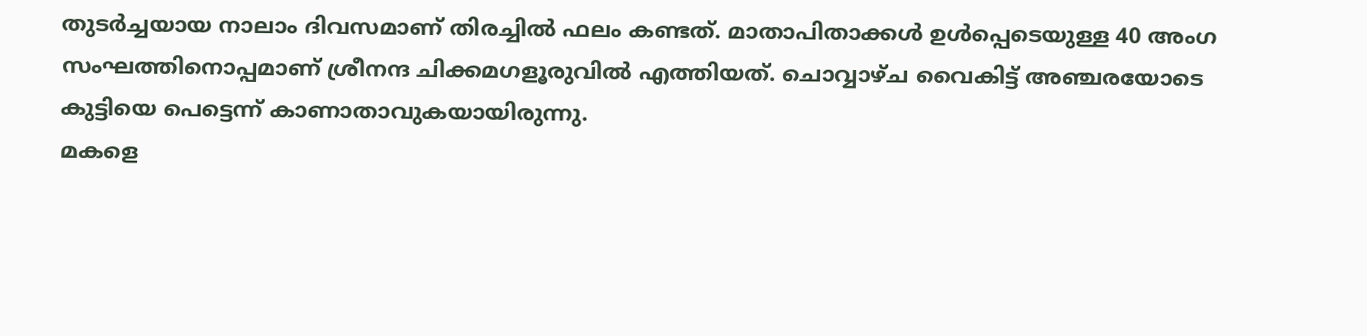തുടർച്ചയായ നാലാം ദിവസമാണ് തിരച്ചിൽ ഫലം കണ്ടത്. മാതാപിതാക്കൾ ഉൾപ്പെടെയുള്ള 40 അംഗ സംഘത്തിനൊപ്പമാണ് ശ്രീനന്ദ ചിക്കമഗളൂരുവിൽ എത്തിയത്. ചൊവ്വാഴ്ച വൈകിട്ട് അഞ്ചരയോടെ കുട്ടിയെ പെട്ടെന്ന് കാണാതാവുകയായിരുന്നു.
മകളെ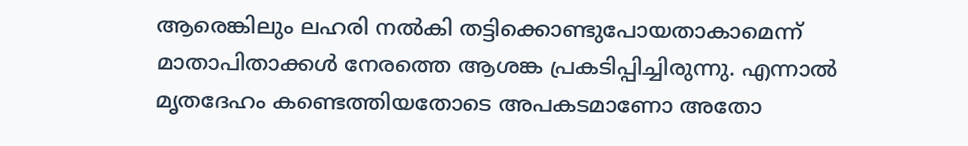ആരെങ്കിലും ലഹരി നൽകി തട്ടിക്കൊണ്ടുപോയതാകാമെന്ന് മാതാപിതാക്കൾ നേരത്തെ ആശങ്ക പ്രകടിപ്പിച്ചിരുന്നു. എന്നാൽ മൃതദേഹം കണ്ടെത്തിയതോടെ അപകടമാണോ അതോ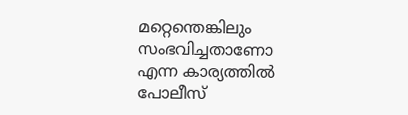മറ്റെന്തെങ്കിലും സംഭവിച്ചതാണോ എന്ന കാര്യത്തിൽ പോലീസ്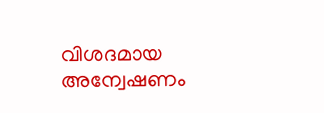വിശദമായ അന്വേഷണം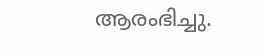ആരംഭിച്ചു.